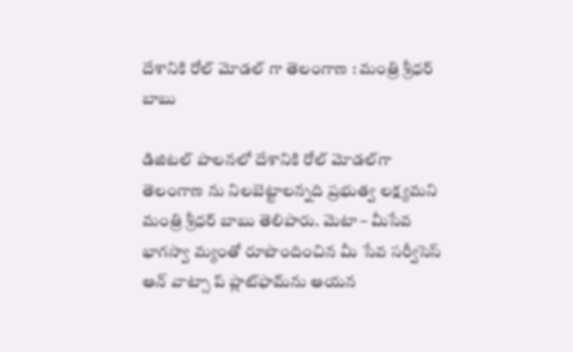దేశానికి రోల్ మోడల్ గా తెలంగాణ : మంత్రి శ్రీధర్ బాబు

డిజిటల్ పాలనలో దేశానికి రోల్ మోడల్‌గా తెలంగాణ ను నిలబెట్టాలన్నది ప్రభుత్వ లక్ష్యమని మంత్రి శ్రీధర్ బాబు తెలిపారు. మెటా – మీసేవ భాగస్వా మ్యంతో రూపొందించిన మీ సేవ సర్వీసెస్ ఆన్ వాట్సా ప్ ప్లాట్‌ఫామ్‌ను ఆయన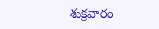శుక్రవారం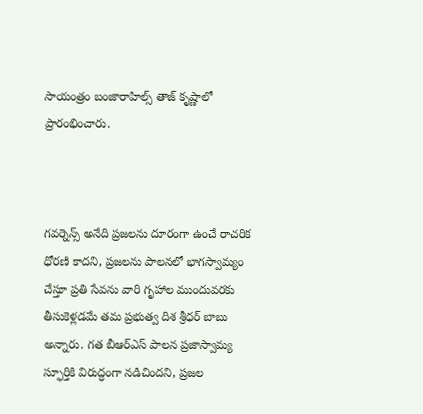సాయంత్రం బంజారాహిల్స్ తాజ్ కృష్ణాలో ప్రారంభించారు.



గవర్నెన్స్ అనేది ప్రజలను దూరంగా ఉంచే రాచరిక ధోరణి కాదని, ప్రజలను పాలనలో భాగస్వామ్యం చేస్తూ ప్రతి సేవను వారి గృహాల ముందువరకు తీసుకెళ్లడమే తమ ప్రభుత్వ దిశ శ్రీధర్ బాబు అన్నారు. గత బీఆర్ఎస్ పాలన ప్రజాస్వామ్య స్ఫూర్తికి విరుద్ధంగా నడిచిందని, ప్రజల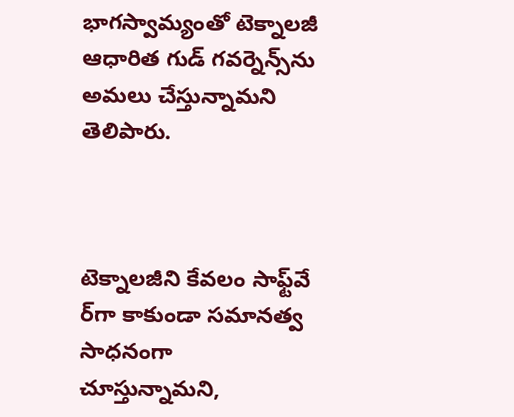భాగస్వామ్యంతో టెక్నాలజీ ఆధారిత గుడ్ గవర్నెన్స్‌ను అమలు చేస్తున్నామని తెలిపారు.



టెక్నాలజీని కేవలం సాఫ్ట్‌వే ర్‌గా కాకుండా సమానత్వ సాధనంగా చూస్తున్నామని,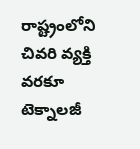రాష్ట్రంలోని చివరి వ్యక్తి వరకూ టెక్నాలజీ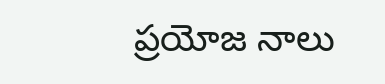ప్రయోజ నాలు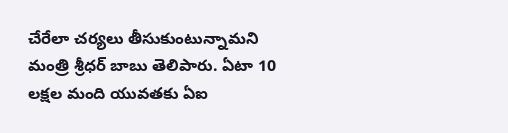చేరేలా చర్యలు తీసుకుంటున్నామని మంత్రి శ్రీధర్ బాబు తెలిపారు. ఏటా 10 లక్షల మంది యువతకు ఏఐ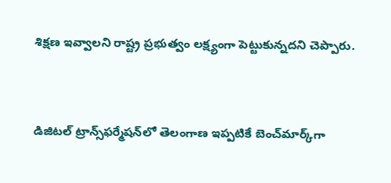శిక్షణ ఇవ్వాలని రాష్ట్ర ప్రభుత్వం లక్ష్యంగా పెట్టుకున్నదని చెప్పారు.



డిజిటల్ ట్రాన్స్‌ఫర్మేషన్‌లో తెలంగాణ ఇప్పటికే బెంచ్‌మార్క్‌గా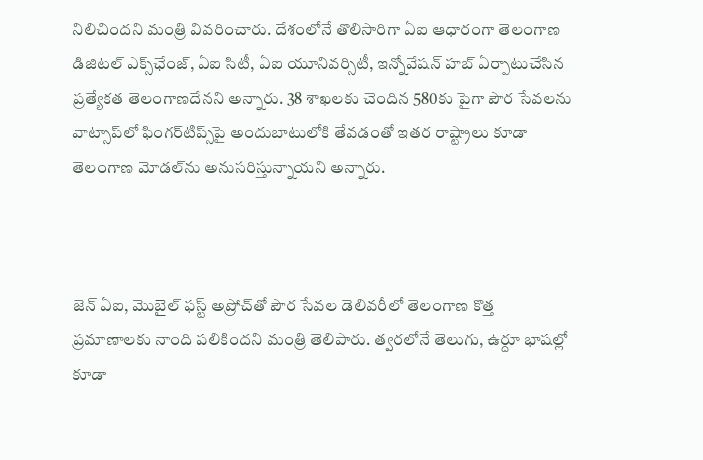నిలిచిందని మంత్రి వివరించారు. దేశంలోనే తొలిసారిగా ఏఐ ఆధారంగా తెలంగాణ డిజిటల్ ఎక్స్‌ఛేంజ్, ఏఐ సిటీ, ఏఐ యూనివర్సిటీ, ఇన్నోవేషన్ హబ్ ఏర్పాటుచేసిన ప్రత్యేకత తెలంగాణదేనని అన్నారు. 38 శాఖలకు చెందిన 580కు పైగా పౌర సేవలను వాట్సాప్‌లో ఫింగర్‌టిప్స్‌పై అందుబాటులోకి తేవడంతో ఇతర రాష్ట్రాలు కూడా తెలంగాణ మోడల్‌ను అనుసరిస్తున్నాయని అన్నారు.



జెన్ ఏఐ, మొబైల్ ఫస్ట్ అప్రోచ్‌తో పౌర సేవల డెలివరీలో తెలంగాణ కొత్త ప్రమాణాలకు నాంది పలికిందని మంత్రి తెలిపారు. త్వరలోనే తెలుగు, ఉర్దూ భాషల్లో కూడా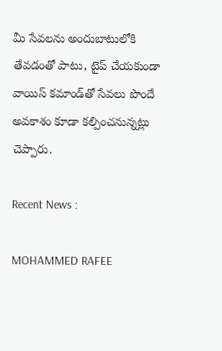మీ సేవలను అందుబాటులోకి తేవడంతో పాటు, టైప్ చేయకుండా వాయిస్ కమాండ్‌తో సేవలు పొందే అవకాశం కూడా కల్పించనున్నట్లు చెప్పారు.

Recent News :

MOHAMMED RAFEE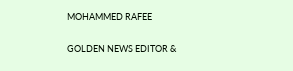MOHAMMED RAFEE

GOLDEN NEWS EDITOR &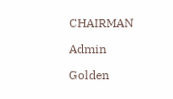CHAIRMAN

Admin

Golden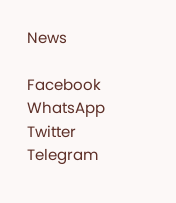News

Facebook
WhatsApp
Twitter
Telegram